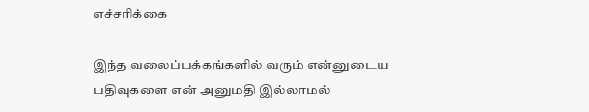எச்சரிக்கை

இந்த வலைப்பக்கங்களில் வரும் என்னுடைய பதிவுகளை என் அனுமதி இல்லாமல்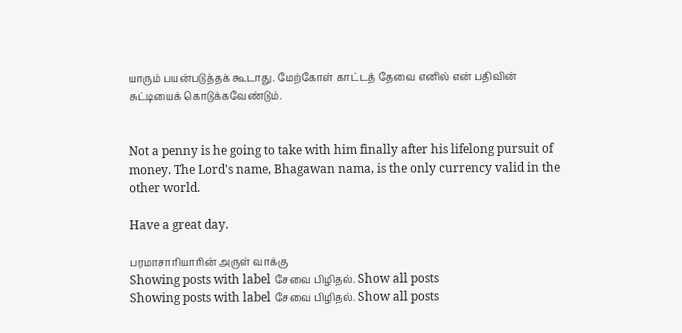யாரும் பயன்படுத்தக் கூடாது. மேற்கோள் காட்டத் தேவை எனில் என் பதிவின் சுட்டியைக் கொடுக்கவேண்டும்.


Not a penny is he going to take with him finally after his lifelong pursuit of money. The Lord's name, Bhagawan nama, is the only currency valid in the other world.

Have a great day.

பரமாசாரியாரின் அருள் வாக்கு
Showing posts with label சேவை பிழிதல். Show all posts
Showing posts with label சேவை பிழிதல். Show all posts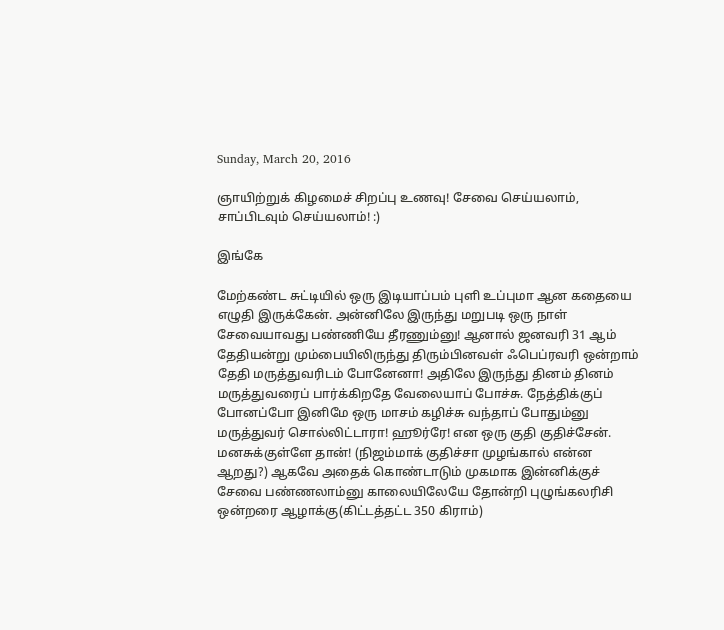Sunday, March 20, 2016

ஞாயிற்றுக் கிழமைச் சிறப்பு உணவு! சேவை செய்யலாம், சாப்பிடவும் செய்யலாம்! :)

இங்கே

மேற்கண்ட சுட்டியில் ஒரு இடியாப்பம் புளி உப்புமா ஆன கதையை எழுதி இருக்கேன். அன்னிலே இருந்து மறுபடி ஒரு நாள் சேவையாவது பண்ணியே தீரணும்னு! ஆனால் ஜனவரி 31 ஆம் தேதியன்று மும்பையிலிருந்து திரும்பினவள் ஃபெப்ரவரி ஒன்றாம் தேதி மருத்துவரிடம் போனேனா! அதிலே இருந்து தினம் தினம் மருத்துவரைப் பார்க்கிறதே வேலையாப் போச்சு. நேத்திக்குப் போனப்போ இனிமே ஒரு மாசம் கழிச்சு வந்தாப் போதும்னு மருத்துவர் சொல்லிட்டாரா! ஹூர்ரே! என ஒரு குதி குதிச்சேன். மனசுக்குள்ளே தான்! (நிஜம்மாக் குதிச்சா முழங்கால் என்ன ஆறது?) ஆகவே அதைக் கொண்டாடும் முகமாக இன்னிக்குச் சேவை பண்ணலாம்னு காலையிலேயே தோன்றி புழுங்கலரிசி ஒன்றரை ஆழாக்கு(கிட்டத்தட்ட 350 கிராம்)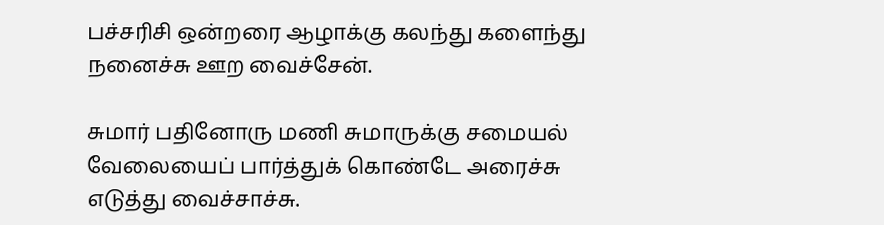பச்சரிசி ஒன்றரை ஆழாக்கு கலந்து களைந்து நனைச்சு ஊற வைச்சேன்.

சுமார் பதினோரு மணி சுமாருக்கு சமையல் வேலையைப் பார்த்துக் கொண்டே அரைச்சு எடுத்து வைச்சாச்சு.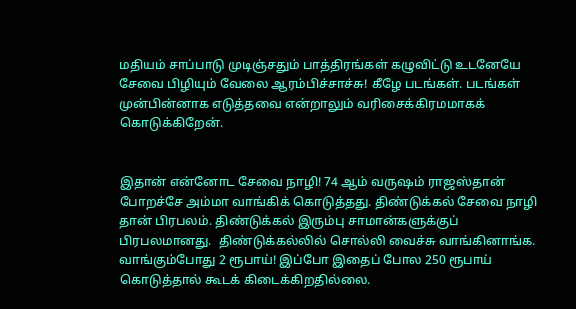மதியம் சாப்பாடு முடிஞ்சதும் பாத்திரங்கள் கழுவிட்டு உடனேயே சேவை பிழியும் வேலை ஆரம்பிச்சாச்சு! கீழே படங்கள். படங்கள் முன்பின்னாக எடுத்தவை என்றாலும் வரிசைக்கிரமமாகக் கொடுக்கிறேன்.


இதான் என்னோட சேவை நாழி! 74 ஆம் வருஷம் ராஜஸ்தான் போறச்சே அம்மா வாங்கிக் கொடுத்தது. திண்டுக்கல் சேவை நாழி தான் பிரபலம். திண்டுக்கல் இரும்பு சாமான்களுக்குப் பிரபலமானது.  திண்டுக்கல்லில் சொல்லி வைச்சு வாங்கினாங்க. வாங்கும்போது 2 ரூபாய்! இப்போ இதைப் போல 250 ரூபாய் கொடுத்தால் கூடக் கிடைக்கிறதில்லை.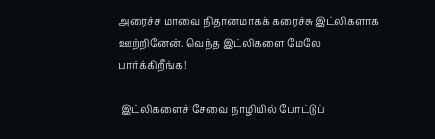அரைச்ச மாவை நிதானமாகக் கரைச்சு இட்லிகளாக ஊற்றினேன். வெந்த இட்லிகளை மேலே பார்க்கிறீங்க!

 இட்லிகளைச் சேவை நாழியில் போட்டுப்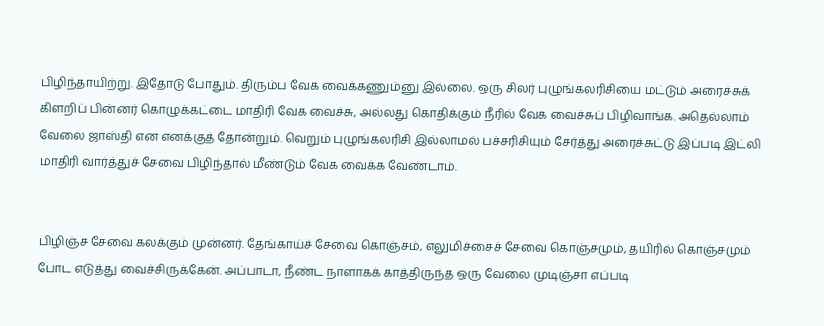பிழிந்தாயிற்று. இதோடு போதும். திரும்ப வேக வைக்கணும்னு இல்லை. ஒரு சிலர் புழுங்கலரிசியை மட்டும் அரைச்சுக் கிளறிப் பின்னர் கொழுக்கட்டை மாதிரி வேக வைச்சு, அல்லது கொதிக்கும் நீரில் வேக வைச்சுப் பிழிவாங்க. அதெல்லாம் வேலை ஜாஸ்தி என எனக்குத் தோன்றும். வெறும் புழுங்கலரிசி இல்லாமல் பச்சரிசியும் சேர்த்து அரைச்சுட்டு இப்படி இட்லி மாதிரி வார்த்துச் சேவை பிழிந்தால் மீண்டும் வேக வைக்க வேண்டாம்.


பிழிஞ்ச சேவை கலக்கும் முன்னர். தேங்காய்ச் சேவை கொஞ்சம், எலுமிச்சைச் சேவை கொஞ்சமும், தயிரில் கொஞ்சமும் போட எடுத்து வைச்சிருக்கேன். அப்பாடா, நீண்ட நாளாகக் காத்திருந்த ஒரு வேலை முடிஞ்சா எப்படி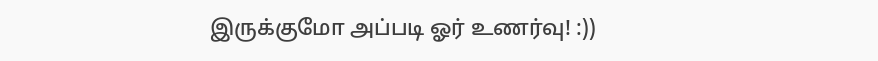இருக்குமோ அப்படி ஓர் உணர்வு! :))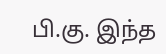பி.கு. இந்த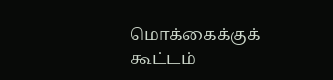மொக்கைக்குக் கூட்டம்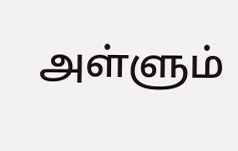அள்ளும்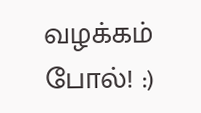வழக்கம் போல்! :)